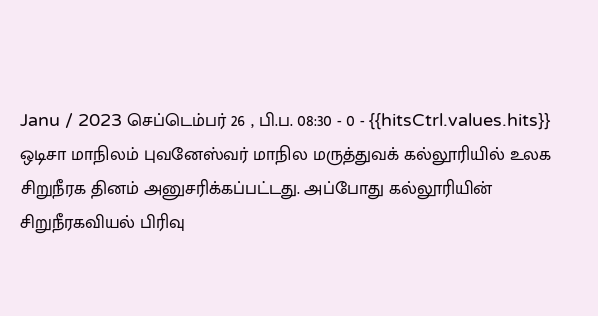Janu / 2023 செப்டெம்பர் 26 , பி.ப. 08:30 - 0 - {{hitsCtrl.values.hits}}
ஒடிசா மாநிலம் புவனேஸ்வர் மாநில மருத்துவக் கல்லூரியில் உலக சிறுநீரக தினம் அனுசரிக்கப்பட்டது. அப்போது கல்லூரியின் சிறுநீரகவியல் பிரிவு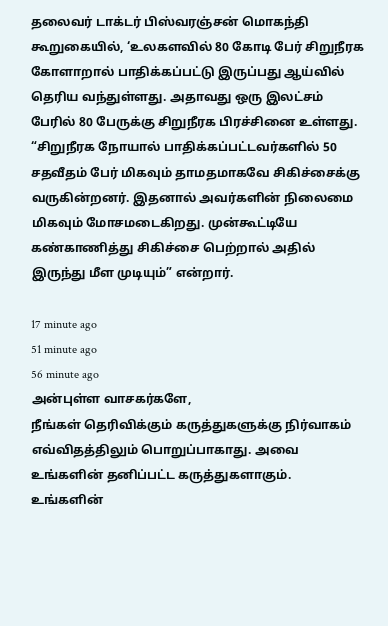தலைவர் டாக்டர் பிஸ்வரஞ்சன் மொகந்தி கூறுகையில், ‘உலகளவில் 80 கோடி பேர் சிறுநீரக கோளாறால் பாதிக்கப்பட்டு இருப்பது ஆய்வில் தெரிய வந்துள்ளது. அதாவது ஒரு இலட்சம் பேரில் 80 பேருக்கு சிறுநீரக பிரச்சினை உள்ளது.
“சிறுநீரக நோயால் பாதிக்கப்பட்டவர்களில் 50 சதவீதம் பேர் மிகவும் தாமதமாகவே சிகிச்சைக்கு வருகின்றனர். இதனால் அவர்களின் நிலைமை மிகவும் மோசமடைகிறது. முன்கூட்டியே கண்காணித்து சிகிச்சை பெற்றால் அதில் இருந்து மீள முடியும்” என்றார்.

17 minute ago
51 minute ago
56 minute ago
அன்புள்ள வாசகர்களே,
நீங்கள் தெரிவிக்கும் கருத்துகளுக்கு நிர்வாகம் எவ்விதத்திலும் பொறுப்பாகாது. அவை உங்களின் தனிப்பட்ட கருத்துகளாகும். உங்களின்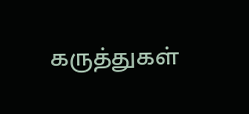கருத்துகள்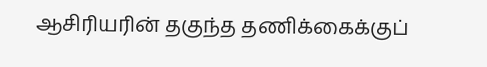ஆசிரியரின் தகுந்த தணிக்கைக்குப்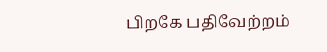பிறகே பதிவேற்றம்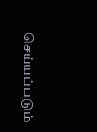செய்யப்படும்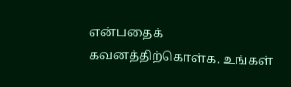என்பதைக் கவனத்திற்கொள்க. உங்கள்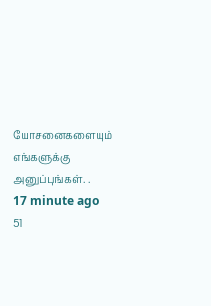யோசனைகளையும் எங்களுக்கு அனுப்புங்கள். .
17 minute ago
51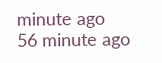minute ago
56 minute ago